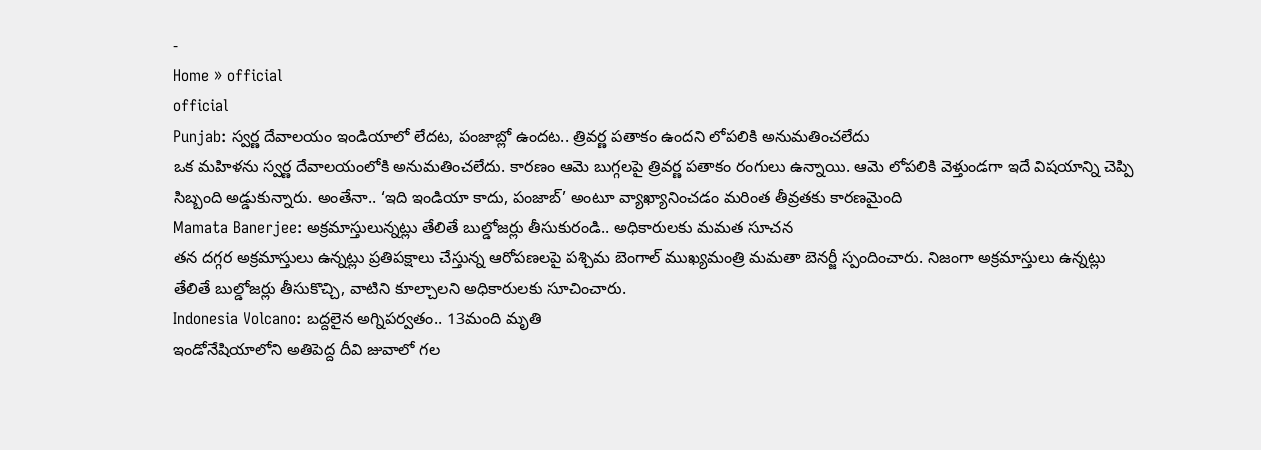-
Home » official
official
Punjab: స్వర్ణ దేవాలయం ఇండియాలో లేదట, పంజాబ్లో ఉందట.. త్రివర్ణ పతాకం ఉందని లోపలికి అనుమతించలేదు
ఒక మహిళను స్వర్ణ దేవాలయంలోకి అనుమతించలేదు. కారణం ఆమె బుగ్గలపై త్రివర్ణ పతాకం రంగులు ఉన్నాయి. ఆమె లోపలికి వెళ్తుండగా ఇదే విషయాన్ని చెప్పి సిబ్బంది అడ్డుకున్నారు. అంతేనా.. ‘ఇది ఇండియా కాదు, పంజాబ్’ అంటూ వ్యాఖ్యానించడం మరింత తీవ్రతకు కారణమైంది
Mamata Banerjee: అక్రమాస్తులున్నట్లు తేలితే బుల్డోజర్లు తీసుకురండి.. అధికారులకు మమత సూచన
తన దగ్గర అక్రమాస్తులు ఉన్నట్లు ప్రతిపక్షాలు చేస్తున్న ఆరోపణలపై పశ్చిమ బెంగాల్ ముఖ్యమంత్రి మమతా బెనర్జీ స్పందించారు. నిజంగా అక్రమాస్తులు ఉన్నట్లు తేలితే బుల్డోజర్లు తీసుకొచ్చి, వాటిని కూల్చాలని అధికారులకు సూచించారు.
Indonesia Volcano: బద్దలైన అగ్నిపర్వతం.. 13మంది మృతి
ఇండోనేషియాలోని అతిపెద్ద దీవి జువాలో గల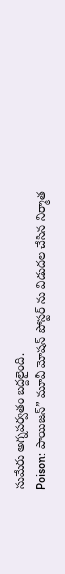సుమేరు అగ్నపర్వతం బద్దలైంది.
Poison: పాయిజన్” మూవీ మోషన్ పోస్టర్ ను విడుదల చేసిన నిర్మాత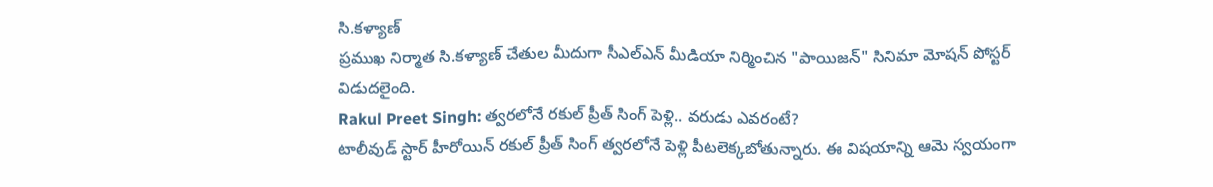సి.కళ్యాణ్
ప్రముఖ నిర్మాత సి.కళ్యాణ్ చేతుల మీదుగా సీఎల్ఎన్ మీడియా నిర్మించిన "పాయిజన్" సినిమా మోషన్ పోస్టర్ విడుదలైంది.
Rakul Preet Singh: త్వరలోనే రకుల్ ప్రీత్ సింగ్ పెళ్లి.. వరుడు ఎవరంటే?
టాలీవుడ్ స్టార్ హీరోయిన్ రకుల్ ప్రీత్ సింగ్ త్వరలోనే పెళ్లి పీటలెక్కబోతున్నారు. ఈ విషయాన్ని ఆమె స్వయంగా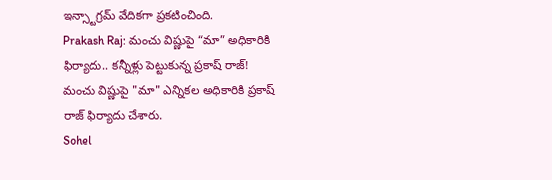ఇన్స్టాగ్రమ్ వేదికగా ప్రకటించింది.
Prakash Raj: మంచు విష్ణుపై “మా” అధికారికి ఫిర్యాదు.. కన్నీళ్లు పెట్టుకున్న ప్రకాష్ రాజ్!
మంచు విష్ణుపై "మా" ఎన్నికల అధికారికి ప్రకాష్ రాజ్ ఫిర్యాదు చేశారు.
Sohel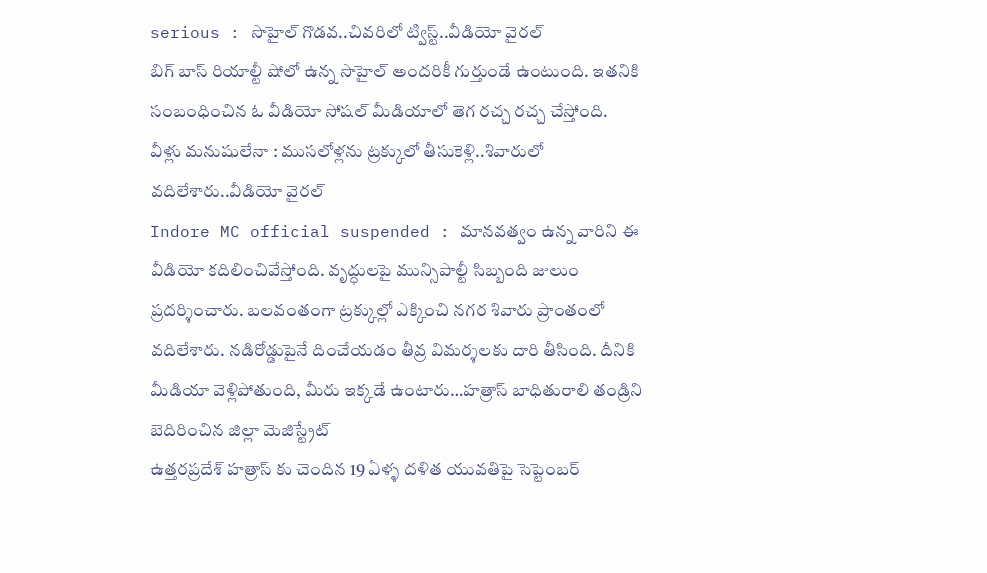serious : సొహైల్ గొడవ..చివరిలో ట్విస్ట్..వీడియో వైరల్
బిగ్ బాస్ రియాల్టీ షోలో ఉన్న సొహైల్ అందరికీ గుర్తుండే ఉంటుంది. ఇతనికి సంబంధించిన ఓ వీడియో సోషల్ మీడియాలో తెగ రచ్చ రచ్చ చేస్తోంది.
వీళ్లు మనుషులేనా : ముసలోళ్లను ట్రక్కులో తీసుకెళ్లి..శివారులో వదిలేశారు..వీడియో వైరల్
Indore MC official suspended : మానవత్వం ఉన్న వారిని ఈ వీడియో కదిలించివేస్తోంది. వృద్ధులపై మున్సిపాల్టీ సిబ్బంది జులుం ప్రదర్శించారు. బలవంతంగా ట్రక్కుల్లో ఎక్కించి నగర శివారు ప్రాంతంలో వదిలేశారు. నడిరోడ్డుపైనే దించేయడం తీవ్ర విమర్శలకు దారి తీసింది. దీనికి
మీడియా వెళ్లిపోతుంది, మీరు ఇక్కడే ఉంటారు…హత్రాస్ బాధితురాలి తండ్రిని బెదిరించిన జిల్లా మెజిస్ట్రేట్
ఉత్తరప్రదేశ్ హత్రాస్ కు చెందిన 19 ఏళ్ళ దళిత యువతిపై సెప్టెంబర్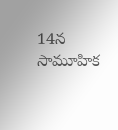14న సామూహిక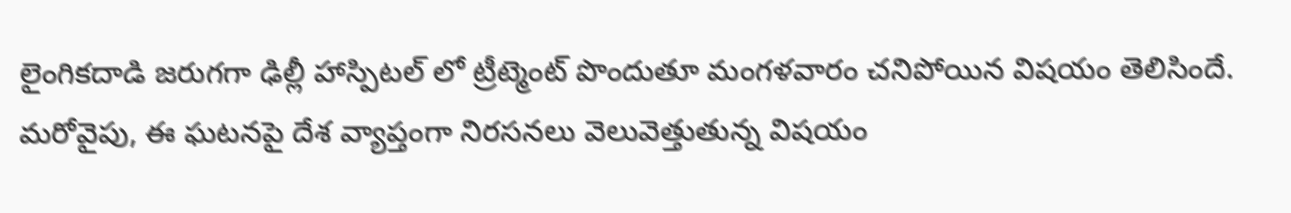లైంగికదాడి జరుగగా ఢిల్లీ హాస్పిటల్ లో ట్రీట్మెంట్ పొందుతూ మంగళవారం చనిపోయిన విషయం తెలిసిందే. మరోవైపు, ఈ ఘటనపై దేశ వ్యాప్తంగా నిరసనలు వెలువెత్తుతున్న విషయం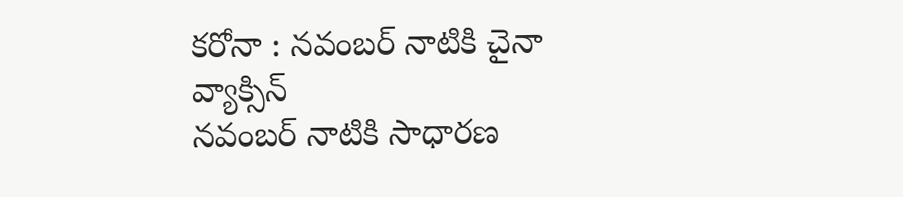కరోనా : నవంబర్ నాటికి చైనా వ్యాక్సిన్
నవంబర్ నాటికి సాధారణ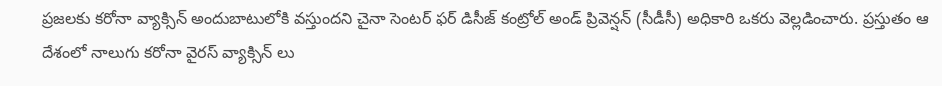ప్రజలకు కరోనా వ్యాక్సిన్ అందుబాటులోకి వస్తుందని చైనా సెంటర్ ఫర్ డిసీజ్ కంట్రోల్ అండ్ ప్రివెన్షన్ (సీడీసీ) అధికారి ఒకరు వెల్లడించారు. ప్రస్తుతం ఆ దేశంలో నాలుగు కరోనా వైరస్ వ్యాక్సిన్ లు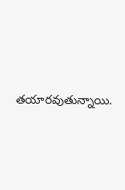తయారవుతున్నాయి.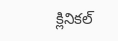క్లినికల్